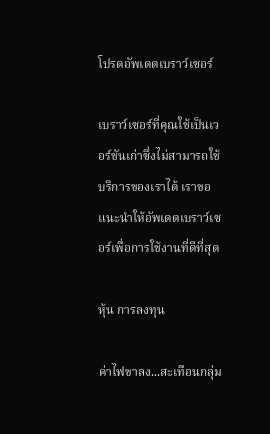โปรดอัพเดตเบราว์เซอร์

เบราว์เซอร์ที่คุณใช้เป็นเวอร์ชันเก่าซึ่งไม่สามารถใช้บริการของเราได้ เราขอแนะนำให้อัพเดตเบราว์เซอร์เพื่อการใช้งานที่ดีที่สุด

หุ้น การลงทุน

ค่าไฟขาลง...สะเทือนกลุ่ม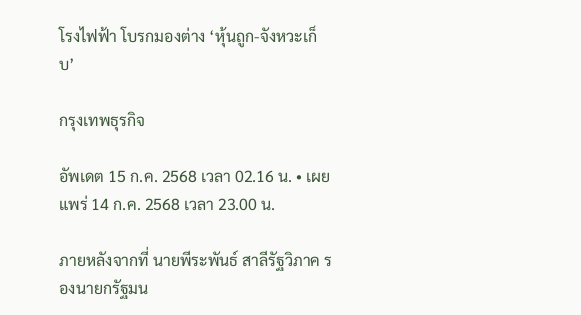โรงไฟฟ้า โบรกมองต่าง ‘หุ้นถูก-จังหวะเก็บ’

กรุงเทพธุรกิจ

อัพเดต 15 ก.ค. 2568 เวลา 02.16 น. • เผยแพร่ 14 ก.ค. 2568 เวลา 23.00 น.

ภายหลังจากที่ นายพีระพันธ์ สาลีรัฐวิภาค รองนายกรัฐมน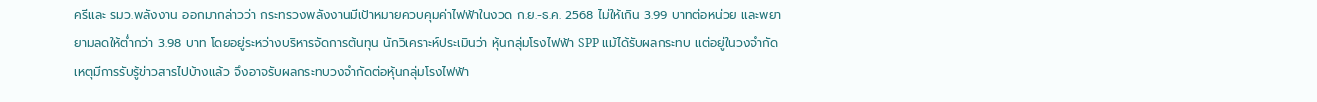ครีและ รมว.พลังงาน ออกมากล่าวว่า กระทรวงพลังงานมีเป้าหมายควบคุมค่าไฟฟ้าในงวด ก.ย.-ธ.ค. 2568 ไม่ให้เกิน 3.99 บาทต่อหน่วย และพยายามลดให้ต่ำกว่า 3.98 บาท โดยอยู่ระหว่างบริหารจัดการต้นทุน นักวิเคราะห์ประเมินว่า หุ้นกลุ่มโรงไฟฟ้า SPP แม้ได้รับผลกระทบ แต่อยู่ในวงจำกัด เหตุมีการรับรู้ข่าวสารไปบ้างแล้ว จึงอาจรับผลกระทบวงจำกัดต่อหุ้นกลุ่มโรงไฟฟ้า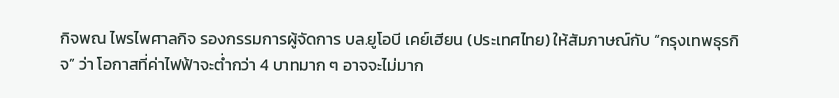กิจพณ ไพรไพศาลกิจ รองกรรมการผู้จัดการ บล.ยูโอบี เคย์เฮียน (ประเทศไทย) ให้สัมภาษณ์กับ “กรุงเทพธุรกิจ” ว่า โอกาสที่ค่าไฟฟ้าจะต่ำกว่า 4 บาทมาก ๆ อาจจะไม่มาก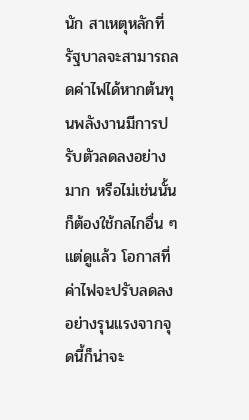นัก สาเหตุหลักที่รัฐบาลจะสามารถลดค่าไฟได้หากต้นทุนพลังงานมีการปรับตัวลดลงอย่างมาก หรือไม่เช่นนั้นก็ต้องใช้กลไกอื่น ๆ แต่ดูแล้ว โอกาสที่ค่าไฟจะปรับลดลงอย่างรุนแรงจากจุดนี้ก็น่าจะ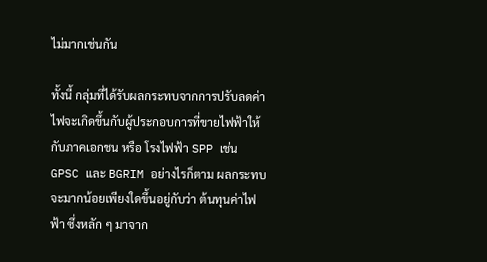ไม่มากเช่นกัน

ทั้งนี้ กลุ่มที่ได้รับผลกระทบจากการปรับลดค่าไฟจะเกิดขึ้นกับผู้ประกอบการที่ขายไฟฟ้าให้กับภาคเอกชน หรือ โรงไฟฟ้า SPP เช่น GPSC และ BGRIM อย่างไรก็ตาม ผลกระทบจะมากน้อยเพียงใดขึ้นอยู่กับว่า ต้นทุนค่าไฟฟ้า ซึ่งหลัก ๆ มาจาก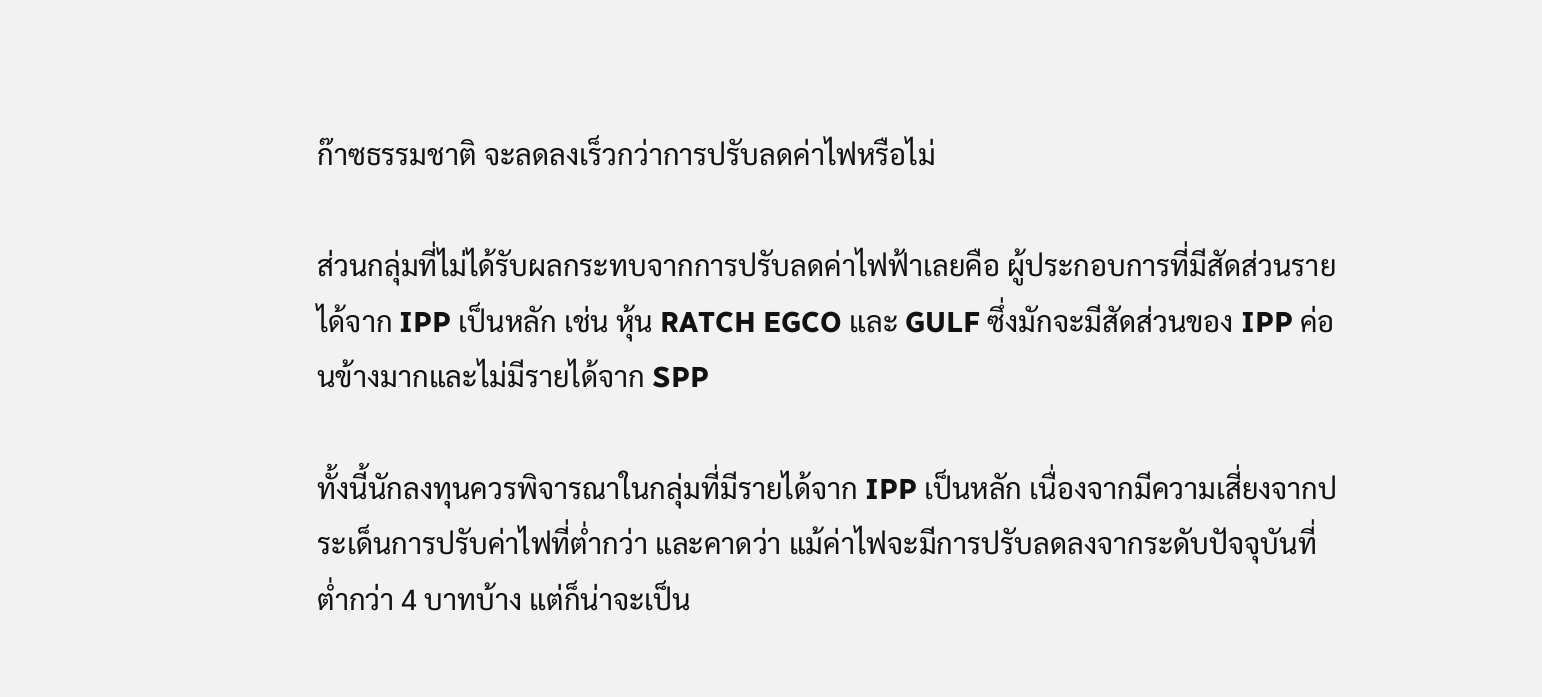ก๊าซธรรมชาติ จะลดลงเร็วกว่าการปรับลดค่าไฟหรือไม่

ส่วนกลุ่มที่ไม่ได้รับผลกระทบจากการปรับลดค่าไฟฟ้าเลยคือ ผู้ประกอบการที่มีสัดส่วนรายได้จาก IPP เป็นหลัก เช่น หุ้น RATCH EGCO และ GULF ซึ่งมักจะมีสัดส่วนของ IPP ค่อนข้างมากและไม่มีรายได้จาก SPP

ทั้งนี้นักลงทุนควรพิจารณาในกลุ่มที่มีรายได้จาก IPP เป็นหลัก เนื่องจากมีความเสี่ยงจากประเด็นการปรับค่าไฟที่ต่ำกว่า และคาดว่า แม้ค่าไฟจะมีการปรับลดลงจากระดับปัจจุบันที่ต่ำกว่า 4 บาทบ้าง แต่ก็น่าจะเป็น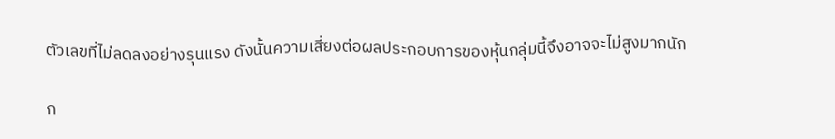ตัวเลขที่ไม่ลดลงอย่างรุนแรง ดังนั้นความเสี่ยงต่อผลประกอบการของหุ้นกลุ่มนี้จึงอาจจะไม่สูงมากนัก

ก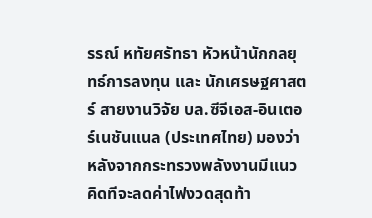รรณ์ หทัยศรัทธา หัวหน้านักกลยุทธ์การลงทุน และ นักเศรษฐศาสตร์ สายงานวิจัย บล.ซีจีเอส-อินเตอร์เนชันแนล (ประเทศไทย) มองว่า หลังจากกระทรวงพลังงานมีแนวคิดทีจะลดค่าไฟงวดสุดท้า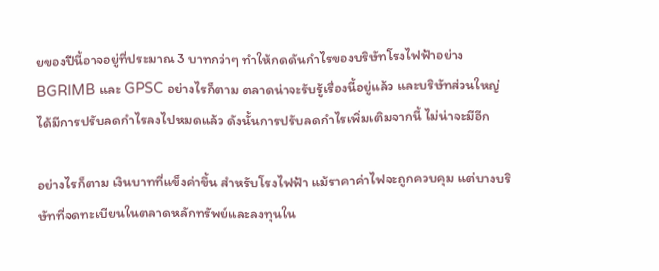ยของปีนี้อาจอยู่ที่ประมาณ 3 บาทกว่าๆ ทำให้กดดันกำไรของบริษัทโรงไฟฟ้าอย่าง BGRIMB และ GPSC อย่างไรก็ตาม ตลาดน่าจะรับรู้เรื่องนี้อยู่แล้ว และบริษัทส่วนใหญ่ได้มีการปรับลดกำไรลงไปหมดแล้ว ดังนั้นการปรับลดกำไรเพิ่มเติมจากนี้ ไม่น่าจะมีอีก

อย่างไรก็ตาม เงินบาทที่แข็งค่าขึ้น สำหรับโรงไฟฟ้า แม้ราคาค่าไฟจะถูกควบคุม แต่บางบริษัทที่จดทะเบียนในตลาดหลักทรัพย์และลงทุนใน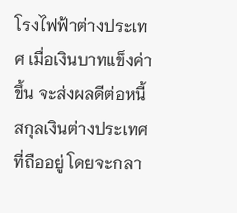โรงไฟฟ้าต่างประเทศ เมื่อเงินบาทแข็งค่าขึ้น จะส่งผลดีต่อหนี้สกุลเงินต่างประเทศที่ถืออยู่ โดยจะกลา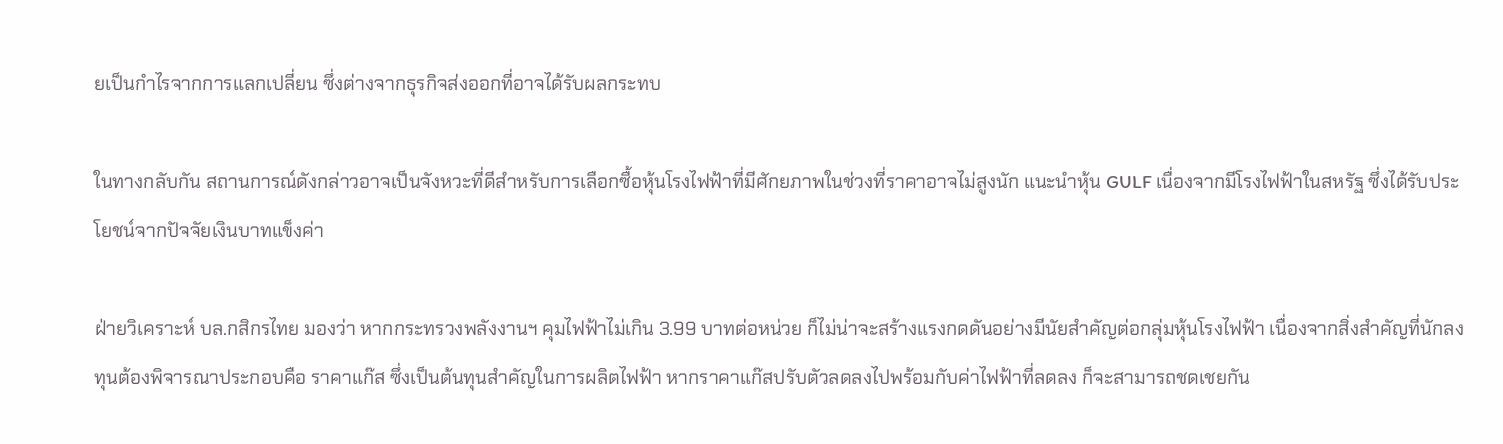ยเป็นกำไรจากการแลกเปลี่ยน ซึ่งต่างจากธุรกิจส่งออกที่อาจได้รับผลกระทบ

ในทางกลับกัน สถานการณ์ดังกล่าวอาจเป็นจังหวะที่ดีสำหรับการเลือกซื้อหุ้นโรงไฟฟ้าที่มีศักยภาพในช่วงที่ราคาอาจไม่สูงนัก แนะนำหุ้น GULF เนื่องจากมีโรงไฟฟ้าในสหรัฐ ซึ่งได้รับประโยชน์จากปัจจัยเงินบาทแข็งค่า

ฝ่ายวิเคราะห์ บล.กสิกรไทย มองว่า หากกระทรวงพลังงานฯ คุมไฟฟ้าไม่เกิน 3.99 บาทต่อหน่วย ก็ไม่น่าจะสร้างแรงกดดันอย่างมีนัยสำคัญต่อกลุ่มหุ้นโรงไฟฟ้า เนื่องจากสิ่งสำคัญที่นักลงทุนต้องพิจารณาประกอบคือ ราคาแก๊ส ซึ่งเป็นต้นทุนสำคัญในการผลิตไฟฟ้า หากราคาแก๊สปรับตัวลดลงไปพร้อมกับค่าไฟฟ้าที่ลดลง ก็จะสามารถชดเชยกัน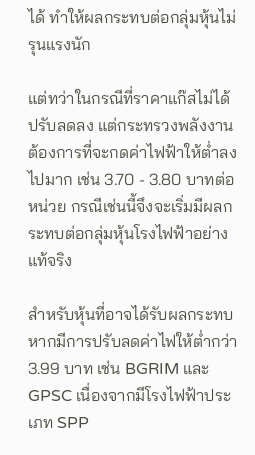ได้ ทำให้ผลกระทบต่อกลุ่มหุ้นไม่รุนแรงนัก

แต่ทว่าในกรณีที่ราคาแก๊สไม่ได้ปรับลดลง แต่กระทรวงพลังงานต้องการที่จะกดค่าไฟฟ้าให้ต่ำลงไปมาก เช่น 3.70 - 3.80 บาทต่อหน่วย กรณีเช่นนี้จึงจะเริ่มมีผลกระทบต่อกลุ่มหุ้นโรงไฟฟ้าอย่างแท้จริง

สำหรับหุ้นที่อาจได้รับผลกระทบหากมีการปรับลดค่าไฟให้ต่ำกว่า 3.99 บาท เช่น BGRIM และ GPSC เนื่องจากมีโรงไฟฟ้าประเภท SPP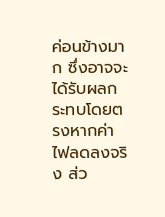ค่อนข้างมาก ซึ่งอาจจะได้รับผลกระทบโดยตรงหากค่าไฟลดลงจริง ส่ว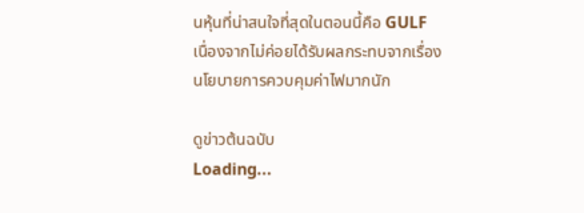นหุ้นที่น่าสนใจที่สุดในตอนนี้คือ GULF เนื่องจากไม่ค่อยได้รับผลกระทบจากเรื่องนโยบายการควบคุมค่าไฟมากนัก

ดูข่าวต้นฉบับ
Loading...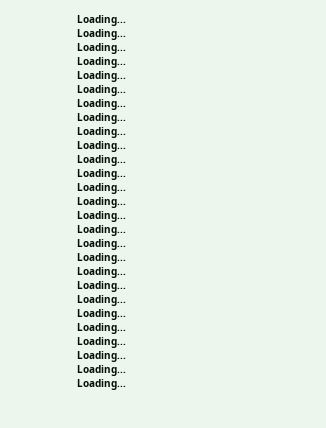Loading...
Loading...
Loading...
Loading...
Loading...
Loading...
Loading...
Loading...
Loading...
Loading...
Loading...
Loading...
Loading...
Loading...
Loading...
Loading...
Loading...
Loading...
Loading...
Loading...
Loading...
Loading...
Loading...
Loading...
Loading...
Loading...
Loading...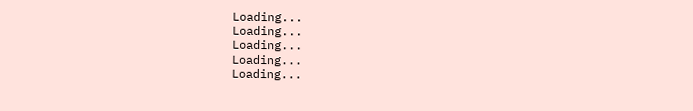Loading...
Loading...
Loading...
Loading...
Loading...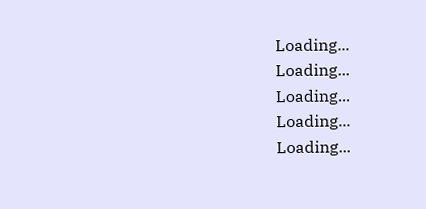Loading...
Loading...
Loading...
Loading...
Loading...